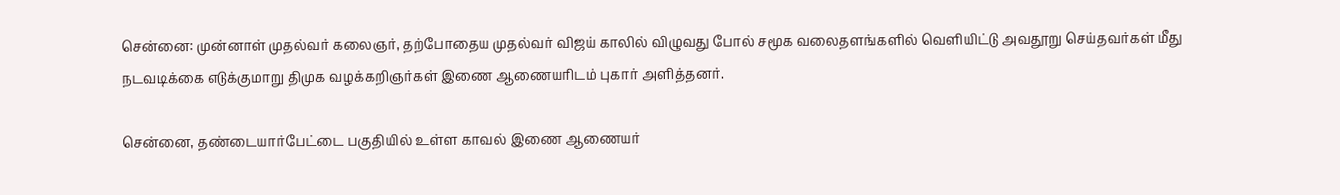சென்னை: முன்னாள் முதல்வர் கலைஞர், தற்போதைய முதல்வர் விஜய் காலில் விழுவது போல் சமூக வலைதளங்களில் வெளியிட்டு அவதூறு செய்தவர்கள் மீது நடவடிக்கை எடுக்குமாறு திமுக வழக்கறிஞர்கள் இணை ஆணையரிடம் புகார் அளித்தனர்.

சென்னை, தண்டையார்பேட்டை பகுதியில் உள்ள காவல் இணை ஆணையர்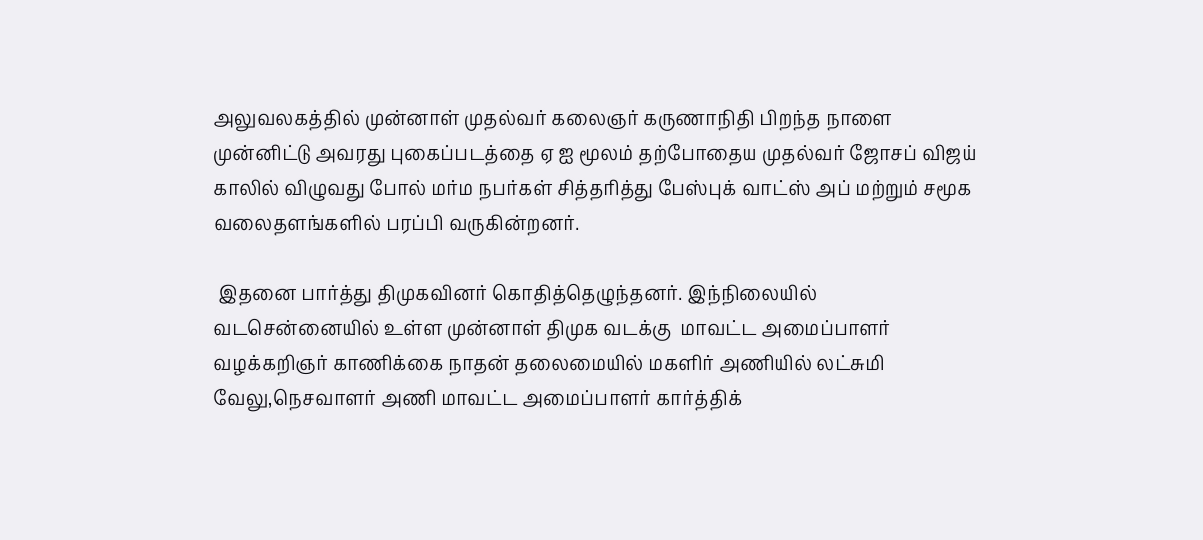அலுவலகத்தில் முன்னாள் முதல்வர் கலைஞர் கருணாநிதி பிறந்த நாளை முன்னிட்டு அவரது புகைப்படத்தை ஏ ஐ மூலம் தற்போதைய முதல்வர் ஜோசப் விஜய் காலில் விழுவது போல் மர்ம நபர்கள் சித்தரித்து பேஸ்புக் வாட்ஸ் அப் மற்றும் சமூக வலைதளங்களில் பரப்பி வருகின்றனர்.

 இதனை பார்த்து திமுகவினர் கொதித்தெழுந்தனர். இந்நிலையில் வடசென்னையில் உள்ள முன்னாள் திமுக வடக்கு  மாவட்ட அமைப்பாளர் வழக்கறிஞர் காணிக்கை நாதன் தலைமையில் மகளிர் அணியில் லட்சுமி வேலு,நெசவாளர் அணி மாவட்ட அமைப்பாளர் கார்த்திக்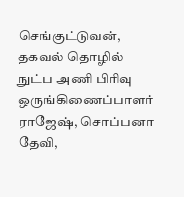செங்குட்டுவன், தகவல் தொழில் நுட்ப அணி பிரிவு ஒருங்கிணைப்பாளர் ராஜேஷ், சொப்பனா தேவி,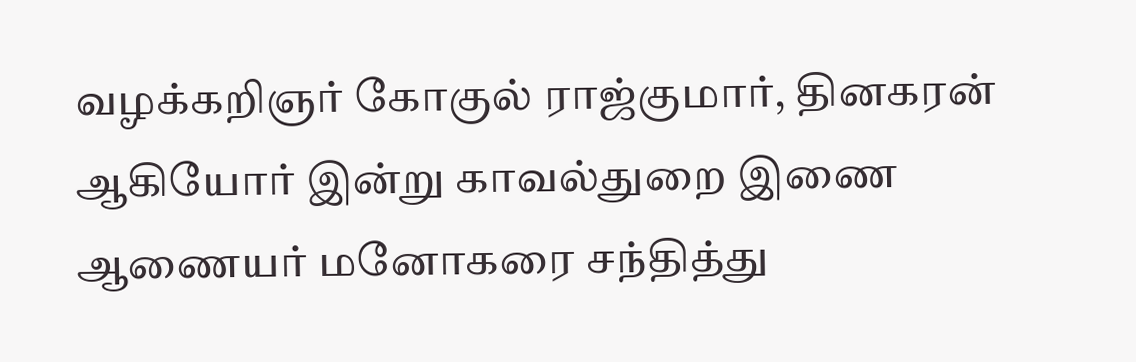வழக்கறிஞர் கோகுல் ராஜ்குமார், தினகரன் ஆகியோர் இன்று காவல்துறை இணை ஆணையர் மனோகரை சந்தித்து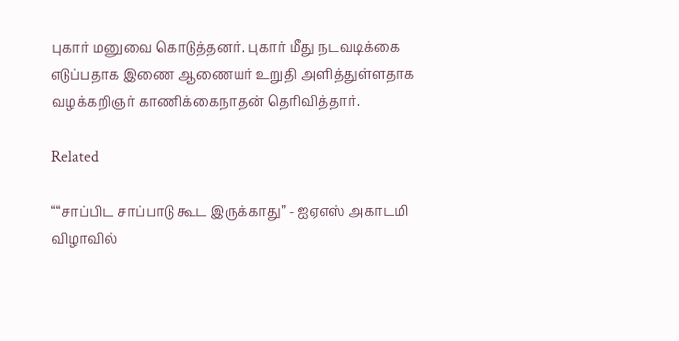புகார் மனுவை கொடுத்தனர். புகார் மீது நடவடிக்கை எடுப்பதாக இணை ஆணையர் உறுதி அளித்துள்ளதாக வழக்கறிஞர் காணிக்கைநாதன் தெரிவித்தார்.

Related

““சாப்பிட சாப்பாடு கூட இருக்காது” - ஐஏஎஸ் அகாடமி விழாவில்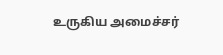உருகிய அமைச்சர்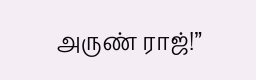அருண் ராஜ்!”